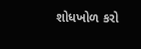શોધખોળ કરો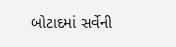બોટાદમાં સર્વેની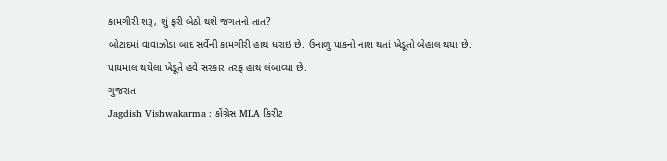કામગીરી શરૂ, શું ફરી બેઠો થશે જગતનો તાત?
બોટાદમાં વાવાઝોડા બાદ સર્વેની કામગીરી હાથ ધરાઇ છે. ઉનાળુ પાકનો નાશ થતાં ખેડૂતો બેહાલ થયા છે. પાયમાલ થયેલા ખેડૂતે હવે સરકાર તરફ હાથ લંબાવ્યા છે.
ગુજરાત
Jagdish Vishwakarma : કોંગ્રેસ MLA કિરીટ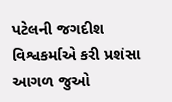પટેલની જગદીશ વિશ્વકર્માએ કરી પ્રશંસા
આગળ જુઓ